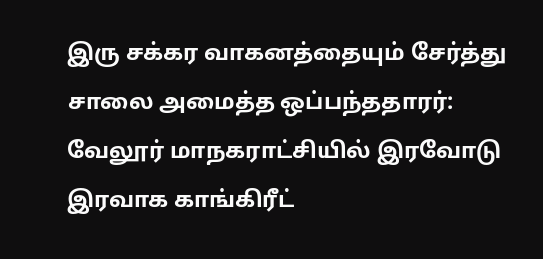இரு சக்கர வாகனத்தையும் சேர்த்து சாலை அமைத்த ஒப்பந்ததாரர்:
வேலூர் மாநகராட்சியில் இரவோடு இரவாக காங்கிரீட்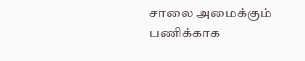சாலை அமைக்கும் பணிக்காக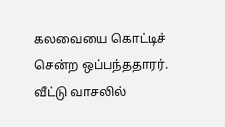கலவையை கொட்டிச் சென்ற ஒப்பந்ததாரர்.
வீட்டு வாசலில்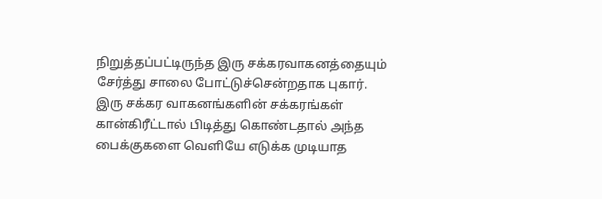நிறுத்தப்பட்டிருந்த இரு சக்கரவாகனத்தையும் சேர்த்து சாலை போட்டுச்சென்றதாக புகார்.
இரு சக்கர வாகனங்களின் சக்கரங்கள் கான்கிரீட்டால் பிடித்து கொண்டதால் அந்த பைக்குகளை வெளியே எடுக்க முடியாத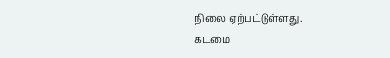நிலை ஏற்பட்டுள்ளது.
கடமை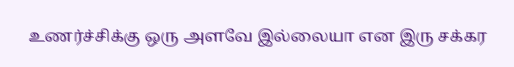உணர்ச்சிக்கு ஒரு அளவே இல்லையா என இரு சக்கர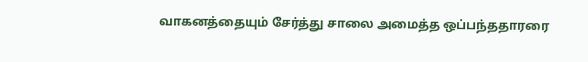வாகனத்தையும் சேர்த்து சாலை அமைத்த ஒப்பந்ததாரரை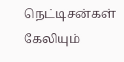நெட்டிசன்கள் கேலியும்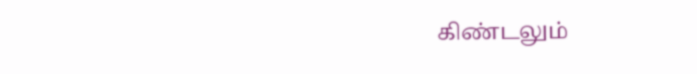கிண்டலும்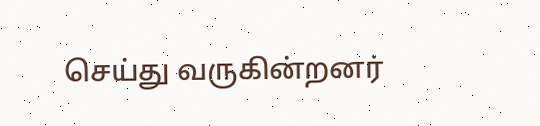செய்து வருகின்றனர்